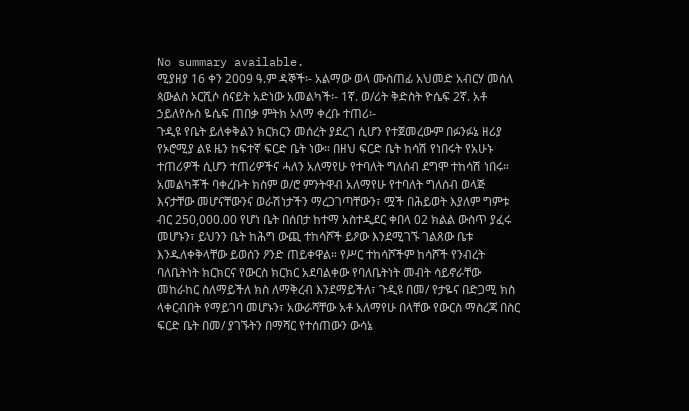No summary available.
ሚያዘያ 16 ቀን 2009 ዓ.ም ዳኞች፡- አልማው ወላ ሙስጠፊ አህመድ አብርሃ መሰለ ጳውልስ ኦርሺሶ ሰናይት አድነው አመልካች፡- 1ኛ. ወ/ሪት ቅድስት ዮሴፍ 2ኛ. አቶ ኃይለየሱስ ዬሴፍ ጠበቃ ምትክ ኦለማ ቀረቡ ተጠሪ፡-
ጉዲዩ የቤት ይለቀቅልን ክርክርን መሰረት ያደረገ ሲሆን የተጀመረውም በፉንፉኔ ዘሪያ የኦሮሚያ ልዩ ዜን ከፍተኛ ፍርድ ቤት ነው። በዘህ ፍርድ ቤት ከሳሽ የነበሩት የአሁኑ ተጠሪዎች ሲሆን ተጠሪዎችና ሓለን አለማየሁ የተባለት ግለሰብ ደግሞ ተከሳሽ ነበሩ። አመልካቾች ባቀረቡት ክስም ወ/ሮ ምንትዋብ አለማየሁ የተባለት ግለሰብ ወላጅ እናታቸው መሆናቸውንና ወራሽነታችን ማረጋገጣቸውን፣ ሟች በሕይወት እያለም ግምቱ ብር 250,000.00 የሆነ ቤት በሰበታ ከተማ አስተዲደር ቀበላ 02 ክልል ውስጥ ያፈሩ መሆኑን፣ ይህንን ቤት ከሕግ ውጪ ተከሳሾች ይዖው እንደሚገኙ ገልጸው ቤቱ እንዱለቀቅላቸው ይወሰን ዖንድ ጠይቀዋል። የሥር ተከሳሾችም ከሳሾች የንብረት ባለቤትነት ክርክርና የውርስ ክርክር አደባልቀው የባለቤትነት መብት ሳይኖራቸው መከራከር ስለማይችለ ክስ ለማቅረብ እንደማይችለ፣ ጉዲዩ በመ/ የታዬና በድጋሚ ክስ ላቀርብበት የማይገባ መሆኑን፣ አውራሻቸው አቶ አለማየሁ በላቸው የውርስ ማስረጃ በስር ፍርድ ቤት በመ/ ያገኙትን በማሻር የተሰጠውን ውሳኔ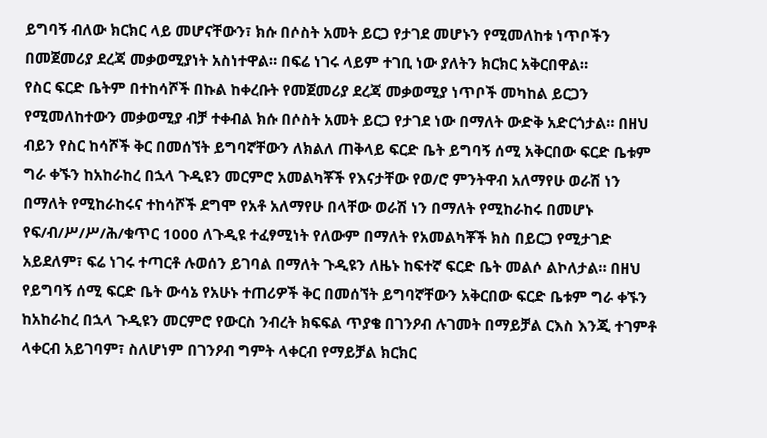ይግባኝ ብለው ክርክር ላይ መሆናቸውን፣ ክሱ በሶስት አመት ይርጋ የታገደ መሆኑን የሚመለከቱ ነጥቦችን በመጀመሪያ ደረጃ መቃወሚያነት አስነተዋል። በፍሬ ነገሩ ላይም ተገቢ ነው ያለትን ክርክር አቅርበዋል።
የስር ፍርድ ቤትም በተከሳሾች በኩል ከቀረቡት የመጀመሪያ ደረጃ መቃወሚያ ነጥቦች መካከል ይርጋን የሚመለከተውን መቃወሚያ ብቻ ተቀብል ክሱ በሶስት አመት ይርጋ የታገደ ነው በማለት ውድቅ አድርጎታል። በዘህ ብይን የስር ከሳሾች ቅር በመሰኘት ይግባኛቸውን ለክልለ ጠቅላይ ፍርድ ቤት ይግባኝ ሰሚ አቅርበው ፍርድ ቤቱም ግራ ቀኙን ከአከራከረ በኋላ ጉዲዩን መርምሮ አመልካቾች የእናታቸው የወ/ሮ ምንትዋብ አለማየሁ ወራሽ ነን በማለት የሚከራከሩና ተከሳሾች ደግሞ የአቶ አለማየሁ በላቸው ወራሽ ነን በማለት የሚከራከሩ በመሆኑ የፍ/ብ/ሥ/ሥ/ሕ/ቁጥር 1000 ለጉዲዩ ተፈፃሚነት የለውም በማለት የአመልካቾች ክስ በይርጋ የሚታገድ አይደለም፣ ፍሬ ነገሩ ተጣርቶ ሉወሰን ይገባል በማለት ጉዲዩን ለዜኑ ከፍተኛ ፍርድ ቤት መልሶ ልኮለታል። በዘህ የይግባኝ ሰሚ ፍርድ ቤት ውሳኔ የአሁኑ ተጠሪዎች ቅር በመሰኘት ይግባኛቸውን አቅርበው ፍርድ ቤቱም ግራ ቀኙን ከአከራከረ በኋላ ጉዲዩን መርምሮ የውርስ ንብረት ክፍፍል ጥያቄ በገንዖብ ሉገመት በማይቻል ርእስ እንጂ ተገምቶ ላቀርብ አይገባም፣ ስለሆነም በገንዖብ ግምት ላቀርብ የማይቻል ክርክር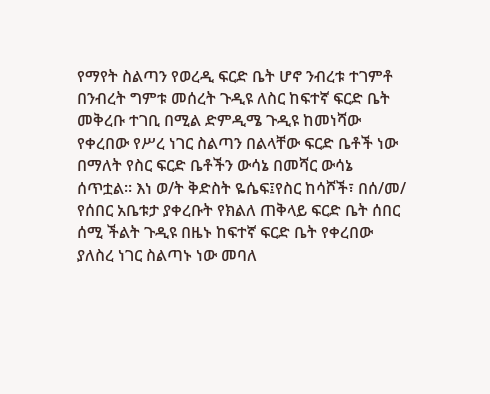የማየት ስልጣን የወረዲ ፍርድ ቤት ሆኖ ንብረቱ ተገምቶ በንብረት ግምቱ መሰረት ጉዲዩ ለስር ከፍተኛ ፍርድ ቤት መቅረቡ ተገቢ በሚል ድምዲሜ ጉዲዩ ከመነሻው የቀረበው የሥረ ነገር ስልጣን በልላቸው ፍርድ ቤቶች ነው በማለት የስር ፍርድ ቤቶችን ውሳኔ በመሻር ውሳኔ ሰጥቷል። እነ ወ/ት ቅድስት ዬሴፍ፤የስር ከሳሾች፣ በሰ/መ/ የሰበር አቤቱታ ያቀረቡት የክልለ ጠቅላይ ፍርድ ቤት ሰበር ሰሚ ችልት ጉዲዩ በዜኑ ከፍተኛ ፍርድ ቤት የቀረበው ያለስረ ነገር ስልጣኑ ነው መባለ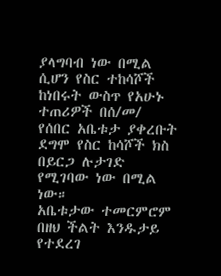ያላግባብ ነው በሚል ሲሆን የስር ተከሳሾች ከነበሩት ውስጥ የአሁኑ ተጠሪዎች በሰ/መ/ የሰበር አቤቱታ ያቀረቡት ደግሞ የስር ከሳሾች ክስ በይርጋ ሉታገድ የሚገባው ነው በሚል ነው።
አቤቱታው ተመርምሮም በዘህ ችልት እንዱታይ የተደረገ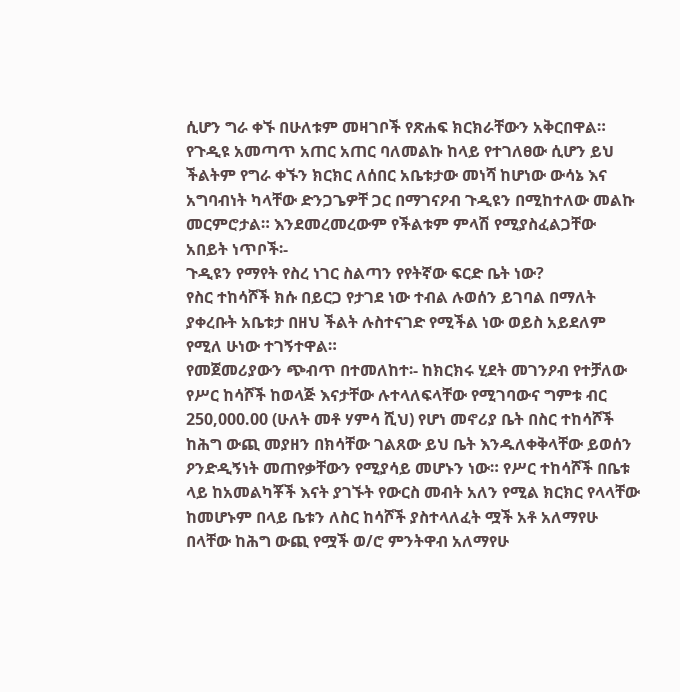ሲሆን ግራ ቀኙ በሁለቱም መዛገቦች የጽሐፍ ክርክራቸውን አቅርበዋል።
የጉዲዩ አመጣጥ አጠር አጠር ባለመልኩ ከላይ የተገለፀው ሲሆን ይህ ችልትም የግራ ቀኙን ክርክር ለሰበር አቤቱታው መነሻ ከሆነው ውሳኔ እና አግባብነት ካላቸው ድንጋጌዎቸ ጋር በማገናዖብ ጉዲዩን በሚከተለው መልኩ መርምሮታል። እንደመረመረውም የችልቱም ምላሽ የሚያስፈልጋቸው አበይት ነጥቦች፡-
ጉዲዩን የማየት የስረ ነገር ስልጣን የየትኛው ፍርድ ቤት ነው?
የስር ተከሳሾች ክሱ በይርጋ የታገደ ነው ተብል ሉወሰን ይገባል በማለት ያቀረቡት አቤቱታ በዘህ ችልት ሉስተናገድ የሚችል ነው ወይስ አይደለም የሚለ ሁነው ተገኝተዋል።
የመጀመሪያውን ጭብጥ በተመለከተ፡- ከክርክሩ ሂደት መገንዖብ የተቻለው የሥር ከሳሾች ከወላጅ እናታቸው ሉተላለፍላቸው የሚገባውና ግምቱ ብር 250,000.00 (ሁለት መቶ ሃምሳ ሺህ) የሆነ መኖሪያ ቤት በስር ተከሳሾች ከሕግ ውጪ መያዘን በክሳቸው ገልጸው ይህ ቤት እንዱለቀቅላቸው ይወሰን ዖንድዲኝነት መጠየቃቸውን የሚያሳይ መሆኑን ነው። የሥር ተከሳሾች በቤቱ ላይ ከአመልካቾች እናት ያገኙት የውርስ መብት አለን የሚል ክርክር የላላቸው ከመሆኑም በላይ ቤቱን ለስር ከሳሾች ያስተላለፈት ሟች አቶ አለማየሁ በላቸው ከሕግ ውጪ የሟች ወ/ሮ ምንትዋብ አለማየሁ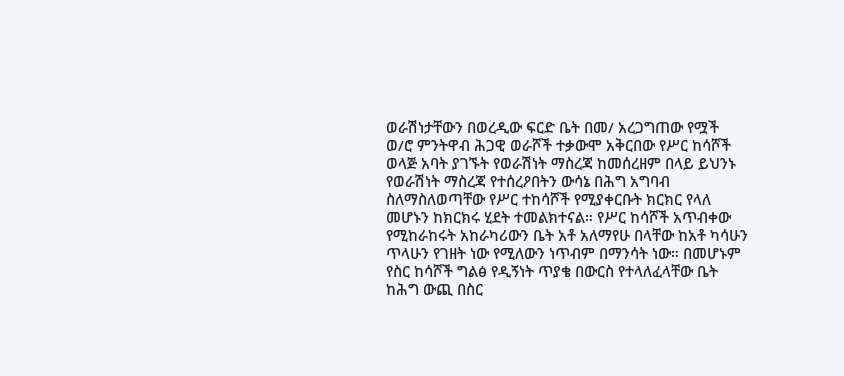ወራሽነታቸውን በወረዲው ፍርድ ቤት በመ/ አረጋግጠው የሟች ወ/ሮ ምንትዋብ ሕጋዊ ወራሾች ተቃውሞ አቅርበው የሥር ከሳሾች ወላጅ አባት ያገኙት የወራሽነት ማስረጃ ከመሰረዘም በላይ ይህንኑ የወራሽነት ማስረጃ የተሰረዖበትን ውሳኔ በሕግ አግባብ ስለማስለወጣቸው የሥር ተከሳሾች የሚያቀርቡት ክርክር የላለ መሆኑን ከክርክሩ ሂደት ተመልክተናል። የሥር ከሳሾች አጥብቀው የሚከራከሩት አከራካሪውን ቤት አቶ አለማየሁ በላቸው ከአቶ ካሳሁን ጥላሁን የገዘት ነው የሚለውን ነጥብም በማንሳት ነው። በመሆኑም የስር ከሳሾች ግልፅ የዲኝነት ጥያቄ በውርስ የተላለፈላቸው ቤት ከሕግ ውጪ በስር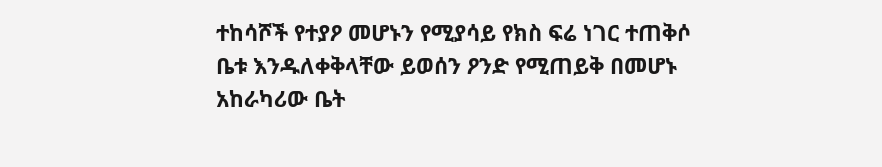ተከሳሾች የተያዖ መሆኑን የሚያሳይ የክስ ፍሬ ነገር ተጠቅሶ ቤቱ እንዱለቀቅላቸው ይወሰን ዖንድ የሚጠይቅ በመሆኑ አከራካሪው ቤት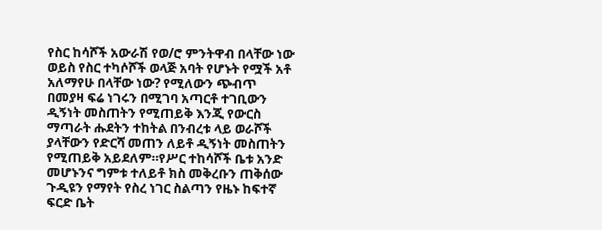የስር ከሳሾች አውራሽ የወ/ሮ ምንትዋብ በላቸው ነው ወይስ የስር ተካሶሾች ወላጅ አባት የሆኑት የሟች አቶ አለማየሁ በላቸው ነው? የሚለውን ጭብጥ በመያዛ ፍሬ ነገሩን በሚገባ አጣርቶ ተገቢውን ዲኝነት መስጠትን የሚጠይቅ እንጂ የውርስ ማጣራት ሑደትን ተከትል በንብረቱ ላይ ወራሾች ያላቸውን የድርሻ መጠን ለይቶ ዲኝነት መስጠትን የሚጠይቅ አይደለም።የሥር ተከሳሾች ቤቱ አንድ መሆኑንና ግምቱ ተለይቶ ክስ መቅረቡን ጠቅሰው ጉዲዩን የማየት የስረ ነገር ስልጣን የዜኑ ከፍተኛ ፍርድ ቤት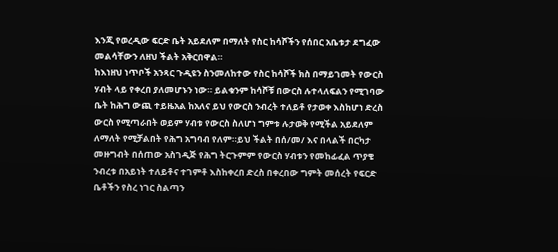እንጂ የወረዲው ፍርድ ቤት አይደለም በማለት የስር ከሳሾችን የሰበር አቤቱታ ደግፈው መልሳቸውን ለዘህ ችልት አቅርበዋል።
ከእነዘህ ነጥቦች አንጻር ጉዲዩን ስንመለከተው የስር ከሳሾች ክስ በማይገመት የውርስ ሃብት ላይ የቀረበ ያለመሆኑን ነው። ይልቁንም ከሳሾቹ በውርስ ሉተላለፍልን የሚገባው ቤት ከሕግ ውጪ ተይዜአል ከአለና ይህ የውርስ ንብረት ተለይቶ የታወቀ እስከሆነ ድረስ ውርስ የሚጣራበት ወይም ሃብቱ የውርስ ስለሆነ ግምቱ ሉታወቅ የሚችል አይደለም ለማለት የሚቻልበት የሕግ አግባብ የለም።ይህ ችልት በሰ/መ/ እና በላልች በርካታ መዙግብት በሰጠው አስገዲጅ የሕግ ትርጉምም የውርስ ሃብቱን የመከፊፈል ጥያቄ ንብረቱ በአይነት ተለይቶና ተገምቶ እስከቀረበ ድረስ በቀረበው ግምት መሰረት የፍርድ ቤቶችን የስረ ነገር ስልጣን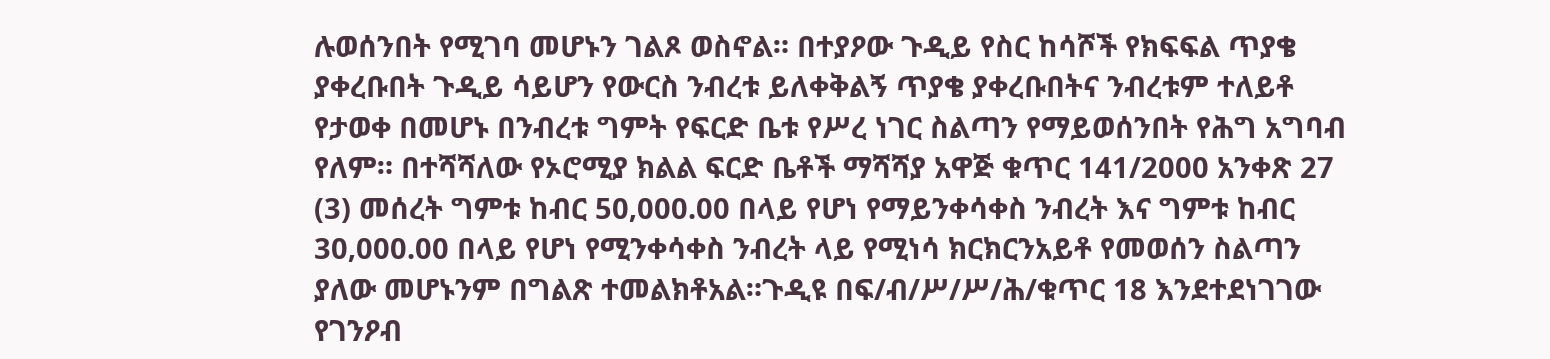ሉወሰንበት የሚገባ መሆኑን ገልጾ ወስኖል። በተያዖው ጉዲይ የስር ከሳሾች የክፍፍል ጥያቄ ያቀረቡበት ጉዲይ ሳይሆን የውርስ ንብረቱ ይለቀቅልኝ ጥያቄ ያቀረቡበትና ንብረቱም ተለይቶ የታወቀ በመሆኑ በንብረቱ ግምት የፍርድ ቤቱ የሥረ ነገር ስልጣን የማይወሰንበት የሕግ አግባብ የለም። በተሻሻለው የኦሮሚያ ክልል ፍርድ ቤቶች ማሻሻያ አዋጅ ቁጥር 141/2000 አንቀጽ 27 (3) መሰረት ግምቱ ከብር 50‚000.00 በላይ የሆነ የማይንቀሳቀስ ንብረት እና ግምቱ ከብር 30‚000.00 በላይ የሆነ የሚንቀሳቀስ ንብረት ላይ የሚነሳ ክርክርንአይቶ የመወሰን ስልጣን ያለው መሆኑንም በግልጽ ተመልክቶአል።ጉዲዩ በፍ/ብ/ሥ/ሥ/ሕ/ቁጥር 18 እንደተደነገገው የገንዖብ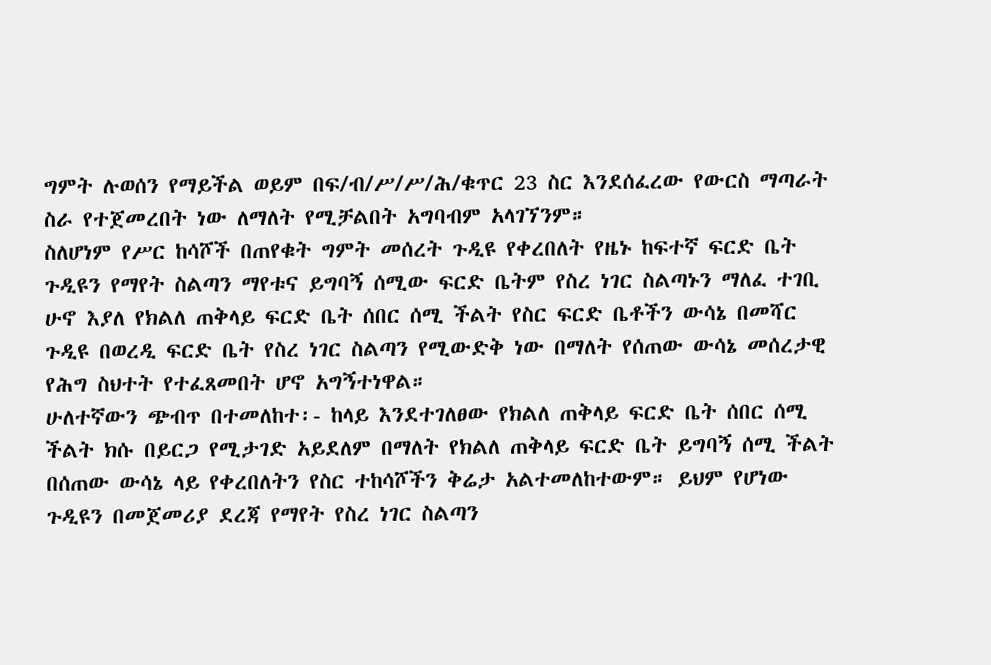ግምት ሉወሰን የማይችል ወይም በፍ/ብ/ሥ/ሥ/ሕ/ቁጥር 23 ስር እንደሰፈረው የውርስ ማጣራት ስራ የተጀመረበት ነው ለማለት የሚቻልበት አግባብም አላገኘንም።
ስለሆነም የሥር ከሳሾች በጠየቁት ግምት መሰረት ጉዲዩ የቀረበለት የዜኑ ከፍተኛ ፍርድ ቤት ጉዲዩን የማየት ስልጣን ማየቱና ይግባኝ ሰሚው ፍርድ ቤትም የስረ ነገር ስልጣኑን ማለፈ ተገቢ ሁኖ እያለ የክልለ ጠቅላይ ፍርድ ቤት ሰበር ሰሚ ችልት የስር ፍርድ ቤቶችን ውሳኔ በመሻር ጉዲዩ በወረዲ ፍርድ ቤት የስረ ነገር ስልጣን የሚውድቅ ነው በማለት የሰጠው ውሳኔ መሰረታዊ የሕግ ስህተት የተፈጸመበት ሆኖ አግኝተነዋል።
ሁለተኛውን ጭብጥ በተመለከተ፡- ከላይ እንደተገለፀው የክልለ ጠቅላይ ፍርድ ቤት ሰበር ሰሚ ችልት ክሱ በይርጋ የሚታገድ አይደለም በማለት የክልለ ጠቅላይ ፍርድ ቤት ይግባኝ ሰሚ ችልት በሰጠው ውሳኔ ላይ የቀረበለትን የስር ተከሳሾችን ቅሬታ አልተመለከተውም። ይህም የሆነው ጉዲዩን በመጀመሪያ ደረጃ የማየት የስረ ነገር ስልጣን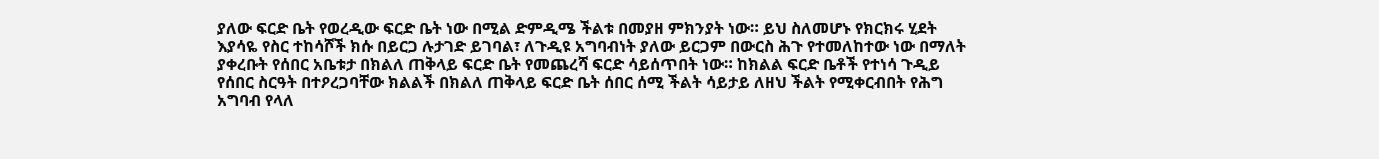ያለው ፍርድ ቤት የወረዲው ፍርድ ቤት ነው በሚል ድምዲሜ ችልቱ በመያዘ ምክንያት ነው። ይህ ስለመሆኑ የክርክሩ ሂደት እያሳዬ የስር ተከሳሾች ክሱ በይርጋ ሉታገድ ይገባል፣ ለጉዲዩ አግባብነት ያለው ይርጋም በውርስ ሕጉ የተመለከተው ነው በማለት ያቀረቡት የሰበር አቤቱታ በክልለ ጠቅላይ ፍርድ ቤት የመጨረሻ ፍርድ ሳይሰጥበት ነው። ከክልል ፍርድ ቤቶች የተነሳ ጉዲይ የሰበር ስርዓት በተዖረጋባቸው ክልልች በክልለ ጠቅላይ ፍርድ ቤት ሰበር ሰሚ ችልት ሳይታይ ለዘህ ችልት የሚቀርብበት የሕግ አግባብ የላለ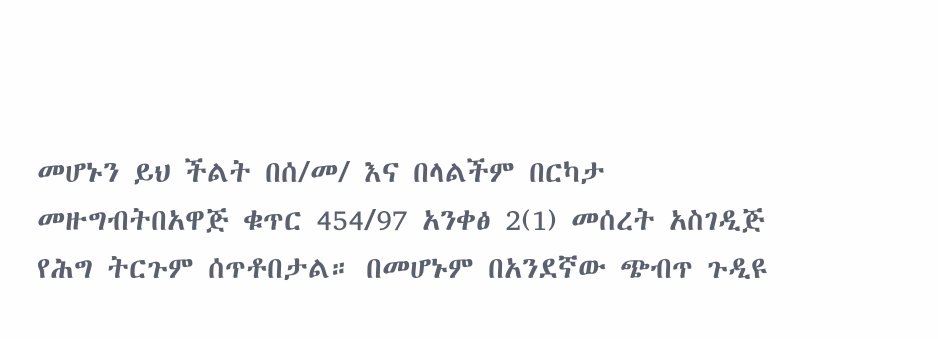መሆኑን ይህ ችልት በሰ/መ/ እና በላልችም በርካታ መዙግብትበአዋጅ ቁጥር 454/97 አንቀፅ 2(1) መሰረት አስገዲጅ የሕግ ትርጉም ሰጥቶበታል። በመሆኑም በአንደኛው ጭብጥ ጉዲዩ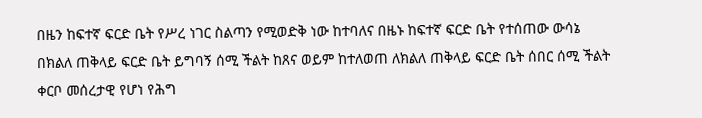በዜን ከፍተኛ ፍርድ ቤት የሥረ ነገር ስልጣን የሚወድቅ ነው ከተባለና በዜኑ ከፍተኛ ፍርድ ቤት የተሰጠው ውሳኔ በክልለ ጠቅላይ ፍርድ ቤት ይግባኝ ሰሚ ችልት ከጸና ወይም ከተለወጠ ለክልለ ጠቅላይ ፍርድ ቤት ሰበር ሰሚ ችልት ቀርቦ መሰረታዊ የሆነ የሕግ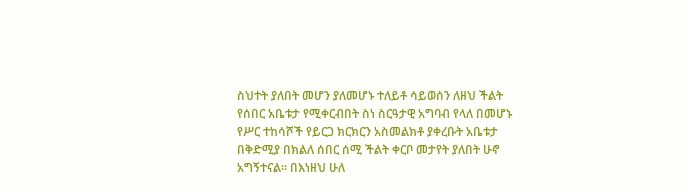ስህተት ያለበት መሆን ያለመሆኑ ተለይቶ ሳይወሰን ለዘህ ችልት የሰበር አቤቱታ የሚቀርብበት ስነ ስርዓታዊ አግባብ የላለ በመሆኑ የሥር ተከሳሾች የይርጋ ክርክርን አስመልክቶ ያቀረቡት አቤቱታ በቅድሚያ በክልለ ሰበር ሰሚ ችልት ቀርቦ መታየት ያለበት ሁኖ አግኝተናል። በእነዘህ ሁለ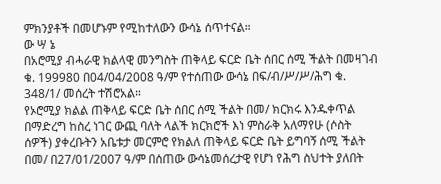ምክንያቶች በመሆኑም የሚከተለውን ውሳኔ ሰጥተናል።
ው ሣ ኔ
በአሮሚያ ብሓራዊ ክልላዊ መንግስት ጠቅላይ ፍርድ ቤት ሰበር ሰሚ ችልት በመዛገብ ቁ. 199980 በ04/04/2008 ዓ/ም የተሰጠው ውሳኔ በፍ/ብ/ሥ/ሥ/ሕግ ቁ. 348/1/ መሰረት ተሽሮአል።
የኦሮሚያ ክልል ጠቅላይ ፍርድ ቤት ሰበር ሰሚ ችልት በመ/ ክርክሩ እንዱቀጥል በማድረግ ከስረ ነገር ውጪ ባለት ላልች ክርክሮች እነ ምስራቅ አለማየሁ (ሶስት ሰዎች) ያቀረቡትን አቤቱታ መርምሮ የክልለ ጠቅላይ ፍርድ ቤት ይግባኝ ሰሚ ችልት በመ/ በ27/01/2007 ዓ/ም በሰጠው ውሳኔመሰረታዊ የሆነ የሕግ ስህተት ያለበት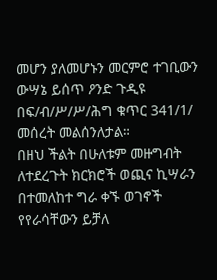መሆን ያለመሆኑን መርምሮ ተገቢውን ውሣኔ ይሰጥ ዖንድ ጉዲዩ በፍ/ብ/ሥ/ሥ/ሕግ ቁጥር 341/1/ መሰረት መልሰንለታል።
በዘህ ችልት በሁለቱም መዙግብት ለተደረጉት ክርክሮች ወጪና ኪሣራን በተመለከተ ግራ ቀኙ ወገኖች የየራሳቸውን ይቻለ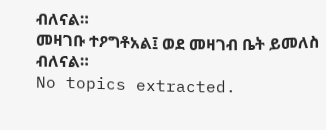ብለናል።
መዛገቡ ተዖግቶአል፤ ወደ መዛገብ ቤት ይመለስ ብለናል።
No topics extracted.